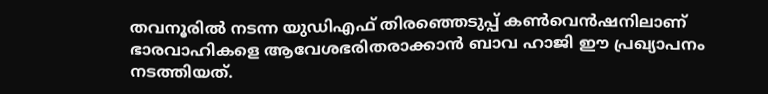തവനൂരിൽ നടന്ന യുഡിഎഫ് തിരഞ്ഞെടുപ്പ് കൺവെൻഷനിലാണ് ഭാരവാഹികളെ ആവേശഭരിതരാക്കാൻ ബാവ ഹാജി ഈ പ്രഖ്യാപനം നടത്തിയത്.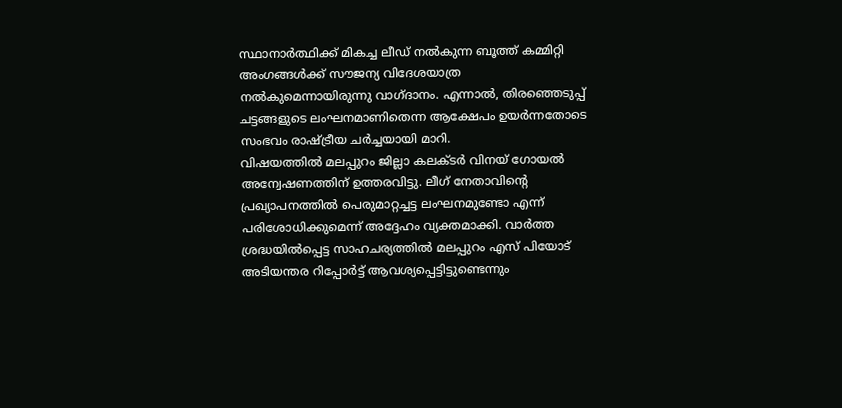സ്ഥാനാർത്ഥിക്ക് മികച്ച ലീഡ് നൽകുന്ന ബൂത്ത് കമ്മിറ്റി അംഗങ്ങൾക്ക് സൗജന്യ വിദേശയാത്ര നൽകുമെന്നായിരുന്നു വാഗ്ദാനം. എന്നാൽ, തിരഞ്ഞെടുപ്പ് ചട്ടങ്ങളുടെ ലംഘനമാണിതെന്ന ആക്ഷേപം ഉയർന്നതോടെ സംഭവം രാഷ്ട്രീയ ചർച്ചയായി മാറി.
വിഷയത്തിൽ മലപ്പുറം ജില്ലാ കലക്ടർ വിനയ് ഗോയൽ അന്വേഷണത്തിന് ഉത്തരവിട്ടു. ലീഗ് നേതാവിന്റെ പ്രഖ്യാപനത്തിൽ പെരുമാറ്റച്ചട്ട ലംഘനമുണ്ടോ എന്ന് പരിശോധിക്കുമെന്ന് അദ്ദേഹം വ്യക്തമാക്കി. വാർത്ത ശ്രദ്ധയിൽപ്പെട്ട സാഹചര്യത്തിൽ മലപ്പുറം എസ് പിയോട് അടിയന്തര റിപ്പോർട്ട് ആവശ്യപ്പെട്ടിട്ടുണ്ടെന്നും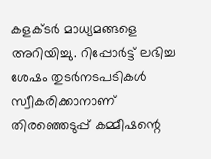കളക്ടർ മാധ്യമങ്ങളെ അറിയിച്ചു. റിപ്പോർട്ട് ലഭിച്ച ശേഷം തുടർനടപടികൾ സ്വീകരിക്കാനാണ് തിരഞ്ഞെടുപ്പ് കമ്മീഷന്റെ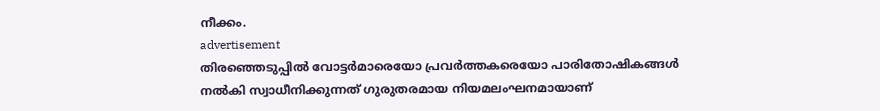നീക്കം.
advertisement
തിരഞ്ഞെടുപ്പിൽ വോട്ടർമാരെയോ പ്രവർത്തകരെയോ പാരിതോഷികങ്ങൾ നൽകി സ്വാധീനിക്കുന്നത് ഗുരുതരമായ നിയമലംഘനമായാണ്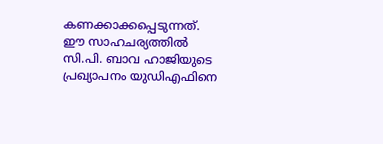കണക്കാക്കപ്പെടുന്നത്. ഈ സാഹചര്യത്തിൽ സി.പി. ബാവ ഹാജിയുടെ പ്രഖ്യാപനം യുഡിഎഫിനെ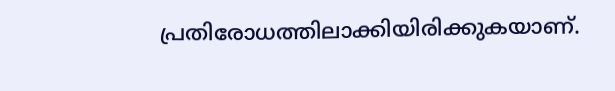പ്രതിരോധത്തിലാക്കിയിരിക്കുകയാണ്.